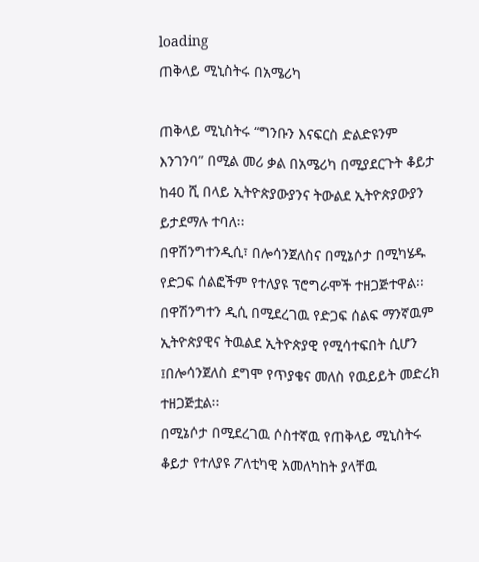loading
ጠቅላይ ሚኒስትሩ በአሜሪካ

ጠቅላይ ሚኒስትሩ “ግንቡን እናፍርስ ድልድዩንም እንገንባ” በሚል መሪ ቃል በአሜሪካ በሚያደርጉት ቆይታ ከ40 ሺ በላይ ኢትዮጵያውያንና ትውልደ ኢትዮጵያውያን ይታደማሉ ተባለ፡፡
በዋሽንግተንዲሲ፣ በሎሳንጀለስና በሚኔሶታ በሚካሄዱ የድጋፍ ሰልፎችም የተለያዩ ፕሮግራሞች ተዘጋጅተዋል፡፡
በዋሽንግተን ዲሲ በሚደረገዉ የድጋፍ ሰልፍ ማንኛዉም ኢትዮጵያዊና ትዉልደ ኢትዮጵያዊ የሚሳተፍበት ሲሆን ፤በሎሳንጀለስ ደግሞ የጥያቄና መለስ የዉይይት መድረክ ተዘጋጅቷል፡፡
በሚኔሶታ በሚደረገዉ ሶስተኛዉ የጠቅላይ ሚኒስትሩ ቆይታ የተለያዩ ፖለቲካዊ አመለካከት ያላቸዉ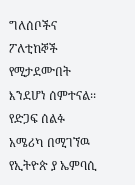ግለሰቦችና ፖለቲከኞች የሚታደሙበት እንደሆነ ሰምተናል፡፡
የድጋፍ ሰልፉ አሜሪካ በሚገኘዉ የኢትዮጵ ያ ኤምባሲ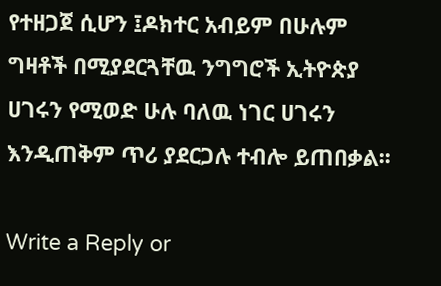የተዘጋጀ ሲሆን ፤ዶክተር አብይም በሁሉም ግዛቶች በሚያደርጓቸዉ ንግግሮች ኢትዮጵያ ሀገሩን የሚወድ ሁሉ ባለዉ ነገር ሀገሩን እንዲጠቅም ጥሪ ያደርጋሉ ተብሎ ይጠበቃል፡፡

Write a Reply or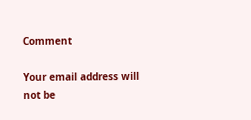Comment

Your email address will not be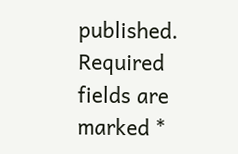published. Required fields are marked *